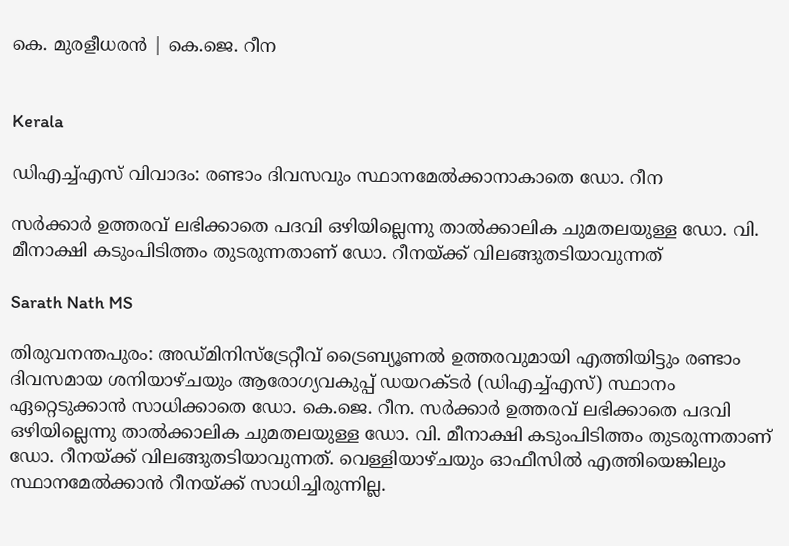കെ. മുരളീധരൻ | കെ.ജെ. റീന


Kerala

ഡിഎച്ച്എസ് വിവാദം: രണ്ടാം ദിവസവും സ്ഥാനമേല്‍ക്കാനാകാതെ ഡോ. റീന

സര്‍ക്കാര്‍ ഉത്തരവ് ലഭിക്കാതെ പദവി ഒഴിയില്ലെന്നു താല്‍ക്കാലിക ചുമതലയുള്ള ഡോ. വി. മീനാക്ഷി കടുംപിടിത്തം തുടരുന്നതാണ് ഡോ. റീനയ്ക്ക് വിലങ്ങുതടിയാവുന്നത്

Sarath Nath MS

തിരുവനന്തപുരം: അഡ്മിനിസ്‌ട്രേറ്റീവ് ട്രൈബ്യൂണല്‍ ഉത്തരവുമായി എത്തിയിട്ടും രണ്ടാം ദിവസമായ ശനിയാഴ്ചയും ആരോഗ്യവകുപ്പ് ഡയറക്ടര്‍ (ഡിഎച്ച്എസ്) സ്ഥാനം ഏറ്റെടുക്കാന്‍ സാധിക്കാതെ ഡോ. കെ.ജെ. റീന. സര്‍ക്കാര്‍ ഉത്തരവ് ലഭിക്കാതെ പദവി ഒഴിയില്ലെന്നു താല്‍ക്കാലിക ചുമതലയുള്ള ഡോ. വി. മീനാക്ഷി കടുംപിടിത്തം തുടരുന്നതാണ് ഡോ. റീനയ്ക്ക് വിലങ്ങുതടിയാവുന്നത്. വെള്ളിയാഴ്ചയും ഓഫീസില്‍ എത്തിയെങ്കിലും സ്ഥാനമേല്‍ക്കാന്‍ റീനയ്ക്ക് സാധിച്ചിരുന്നില്ല.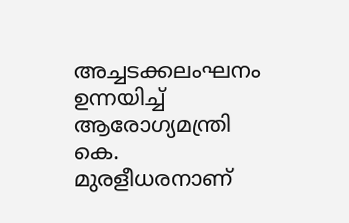അച്ചടക്കലംഘനം ഉന്നയിച്ച് ആരോഗ്യമന്ത്രി കെ. മുരളീധരനാണ്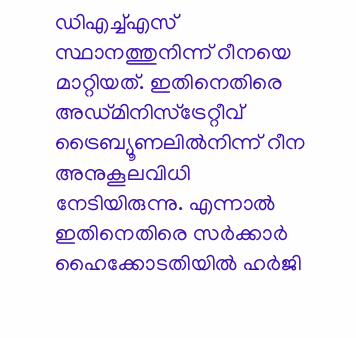ഡിഎച്ച്എസ് സ്ഥാനത്തുനിന്ന് റീനയെ മാറ്റിയത്. ഇതിനെതിരെ അഡ്മിനിസ്‌ട്രേറ്റീവ് ട്രൈബ്യൂണലില്‍നിന്ന് റീന അനുകൂലവിധി നേടിയിരുന്നു. എന്നാല്‍ ഇതിനെതിരെ സര്‍ക്കാര്‍ ഹൈക്കോടതിയില്‍ ഹര്‍ജി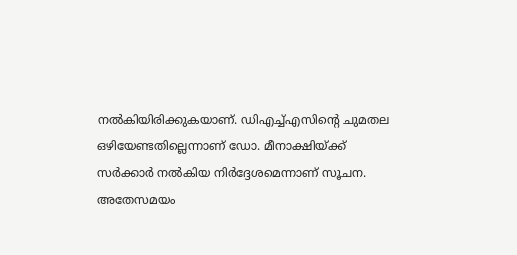നല്‍കിയിരിക്കുകയാണ്. ഡിഎച്ച്എസിന്റെ ചുമതല ഒഴിയേണ്ടതില്ലെന്നാണ് ഡോ. മീനാക്ഷിയ്ക്ക് സര്‍ക്കാര്‍ നല്‍കിയ നിര്‍ദ്ദേശമെന്നാണ് സൂചന. അതേസമയം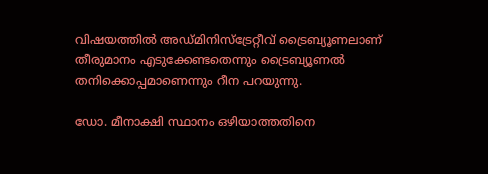വിഷയത്തില്‍ അഡ്മിനിസ്‌ട്രേറ്റീവ് ട്രൈബ്യൂണലാണ് തീരുമാനം എടുക്കേണ്ടതെന്നും ട്രൈബ്യൂണല്‍ തനിക്കൊപ്പമാണെന്നും റീന പറയുന്നു.

ഡോ. മീനാക്ഷി സ്ഥാനം ഒഴിയാത്തതിനെ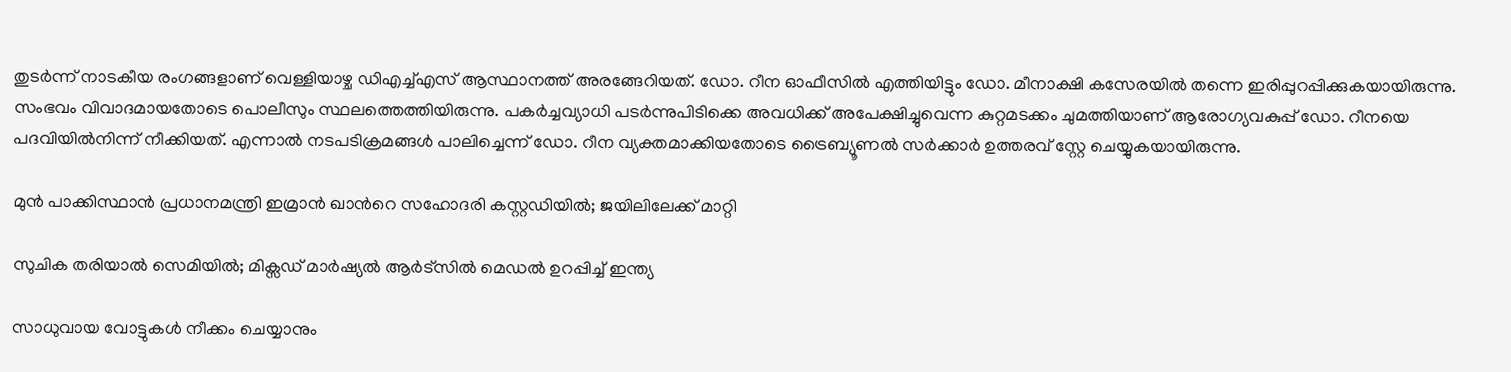തുടര്‍ന്ന് നാടകീയ രംഗങ്ങളാണ് വെള്ളിയാഴ്ച ഡിഎച്ച്എസ് ആസ്ഥാനത്ത് അരങ്ങേറിയത്. ഡോ. റീന ഓഫീസില്‍ എത്തിയിട്ടും ഡോ. മീനാക്ഷി കസേരയില്‍ തന്നെ ഇരിപ്പുറപ്പിക്കുകയായിരുന്നു. സംഭവം വിവാദമായതോടെ പൊലീസും സ്ഥലത്തെത്തിയിരുന്നു. പകര്‍ച്ചവ്യാധി പടര്‍ന്നുപിടിക്കെ അവധിക്ക് അപേക്ഷിച്ചുവെന്ന കുറ്റമടക്കം ചുമത്തിയാണ് ആരോഗ്യവകുപ്പ് ഡോ. റീനയെ പദവിയില്‍നിന്ന് നീക്കിയത്. എന്നാല്‍ നടപടിക്രമങ്ങള്‍ പാലിച്ചെന്ന് ഡോ. റീന വ്യക്തമാക്കിയതോടെ ട്രൈബ്യൂണല്‍ സര്‍ക്കാര്‍ ഉത്തരവ് സ്റ്റേ ചെയ്യുകയായിരുന്നു.

മുൻ പാക്കിസ്ഥാൻ പ്രധാനമന്ത്രി ഇമ്രാൻ ഖാന്‍റെ സഹോദരി കസ്റ്റഡിയിൽ; ജയിലിലേക്ക് മാറ്റി

സുചിക തരിയാൽ സെമിയിൽ; മിക്സഡ് മാർഷ്യൽ ആർട്സിൽ മെഡൽ ഉറപ്പിച്ച് ഇന്ത്യ

സാധുവായ വോട്ടുകൾ നീക്കം ചെയ്യാനും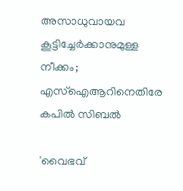അസാധുവായവ കൂട്ടിച്ചേർക്കാനുമുള്ള നീക്കം; എസ്‌ഐആറിനെതിരേ കപിൽ സിബൽ

'വൈഭവ്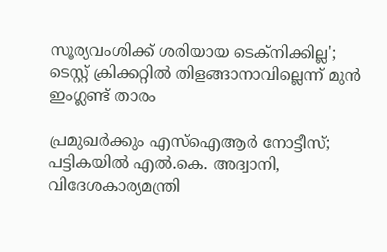സൂര‍്യവംശിക്ക് ശരിയായ ടെക്‌നിക്കില്ല'; ടെസ്റ്റ് ക്രിക്കറ്റിൽ തിളങ്ങാനാവില്ലെന്ന് മുൻ ഇംഗ്ലണ്ട് താരം

പ്രമുഖർക്കും എസ്ഐആർ നോട്ടീസ്; പട്ടികയിൽ എൽ.കെ. അദ്വാനി, വിദേശകാര്യമന്ത്രി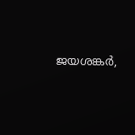ജയശങ്കർ,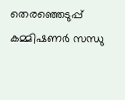തെരഞ്ഞെടുപ്പ് കമ്മിഷണർ സന്ധു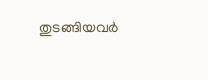തുടങ്ങിയവർ